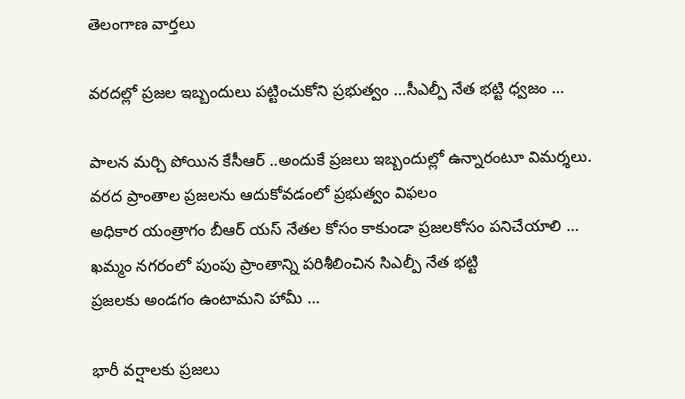తెలంగాణ వార్తలు

వరదల్లో ప్రజల ఇబ్బందులు పట్టించుకోని ప్రభుత్వం …సీఎల్పీ నేత భట్టి ధ్వజం …

పాలన మర్చి పోయిన కేసీఆర్ ..అందుకే ప్రజలు ఇబ్బందుల్లో ఉన్నారంటూ విమర్శలు.
వరద ప్రాంతాల ప్రజలను ఆదుకోవడంలో ప్రభుత్వం విఫలం
అధికార యంత్రాగం బీఆర్ యస్ నేతల కోసం కాకుండా ప్రజలకోసం పనిచేయాలి …
ఖమ్మం నగరంలో పుంపు ప్రాంతాన్ని పరిశీలించిన సిఎల్పీ నేత భట్టి
ప్రజలకు అండగం ఉంటామని హామీ …

భారీ వర్షాలకు ప్రజలు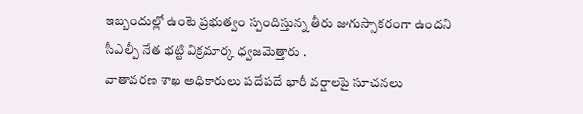ఇబ్బందుల్లో ఉంటె ప్రభుత్వం స్పందిస్తున్న తీరు జుగుస్సాకరంగా ఉందని సీఎల్పీ నేత భట్టి విక్రమార్క ధ్వజమెత్తారు .
వాతావరణ శాఖ అధికారులు పదేపదే భారీ వర్షాలపై సూచనలు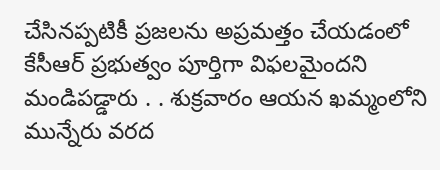చేసినప్పటికీ ప్రజలను అప్రమత్తం చేయడంలో కేసీఆర్ ప్రభుత్వం పూర్తిగా విఫలమైందని మండిపడ్డారు . . శుక్రవారం ఆయన ఖమ్మంలోని మున్నేరు వరద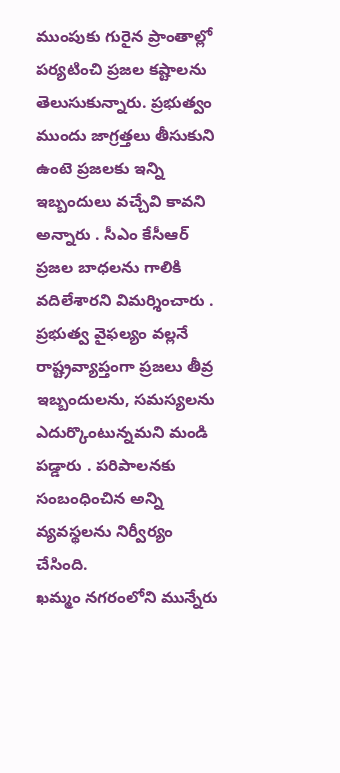ముంపుకు గురైన ప్రాంతాల్లో పర్యటించి ప్రజల కష్టాలను తెలుసుకున్నారు. ప్రభుత్వం ముందు జాగ్రత్తలు తీసుకుని ఉంటె ప్రజలకు ఇన్ని ఇబ్బందులు వచ్చేవి కావని అన్నారు . సీఎం కేసీఆర్ ప్రజల బాధలను గాలికి వదిలేశారని విమర్శించారు . ప్రభుత్వ వైఫల్యం వల్లనే రాష్ట్రవ్యాప్తంగా ప్రజలు తీవ్ర ఇబ్బందులను, సమస్యలను ఎదుర్కొంటున్నమని మండి పడ్డారు . పరిపాలనకు సంబంధించిన అన్ని వ్యవస్థలను నిర్వీర్యం చేసింది.
ఖమ్మం నగరంలోని మున్నేరు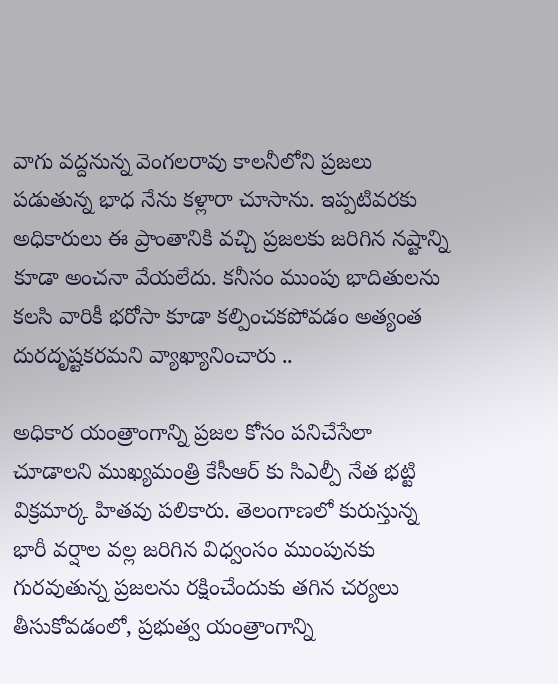వాగు వద్దనున్న వెంగలరావు కాలనీలోని ప్రజలు పడుతున్న భాధ నేను కళ్లారా చూసాను. ఇప్పటివరకు అధికారులు ఈ ప్రాంతానికి వచ్చి ప్రజలకు జరిగిన నష్టాన్ని కూడా అంచనా వేయలేదు. కనీసం ముంపు భాదితులను కలసి వారికీ భరోసా కూడా కల్పించకపోవడం అత్యంత దురదృష్టకరమని వ్యాఖ్యానించారు ..

అధికార యంత్రాంగాన్ని ప్రజల కోసం పనిచేసేలా చూడాలని ముఖ్యమంత్రి కేసీఆర్ కు సిఎల్పీ నేత భట్టి విక్రమార్క హితవు పలికారు. తెలంగాణలో కురుస్తున్న భారీ వర్షాల వల్ల జరిగిన విధ్వంసం ముంపునకు గురవుతున్న ప్రజలను రక్షించేందుకు తగిన చర్యలు తీసుకోవడంలో, ప్రభుత్వ యంత్రాంగాన్ని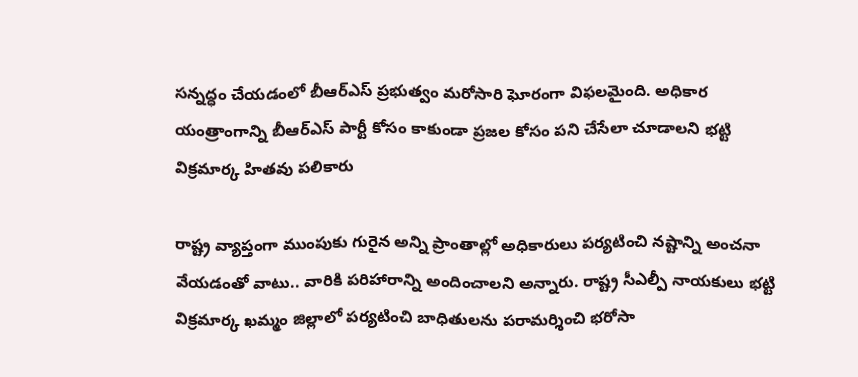సన్నద్ధం చేయడంలో బీఆర్‌ఎస్ ప్రభుత్వం మరోసారి ఘోరంగా విఫలమైంది. అధికార యంత్రాంగాన్ని బీఆర్ఎస్ పార్టీ కోసం కాకుండా ప్రజల కోసం పని చేసేలా చూడాలని భట్టి విక్రమార్క హితవు పలికారు

రాష్ట్ర వ్యాప్తంగా ముంపుకు గురైన అన్ని ప్రాంతాల్లో అధికారులు పర్యటించి నష్టాన్ని అంచనా వేయడంతో వాటు.. వారికి పరిహారాన్ని అందించాలని అన్నారు. రాష్ట్ర సీఎల్పీ నాయకులు భట్టి విక్రమార్క ఖమ్మం జిల్లాలో పర్యటించి బాధితులను పరామర్శించి భరోసా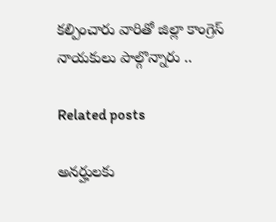కల్పించారు వారితో జిల్లా కాంగ్రెస్ నాయకులు పాల్గొన్నారు ..

Related posts

అనర్హులకు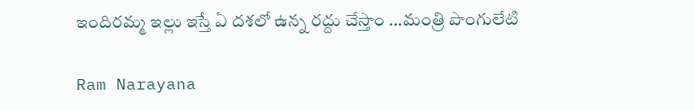ఇందిరమ్మ ఇల్లు ఇస్తే ఏ దశలో ఉన్న రద్దు చేస్తాం …మంత్రి పొంగులేటి

Ram Narayana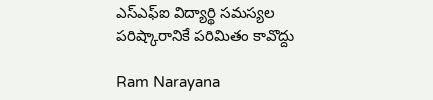ఎస్ఎఫ్ఐ విద్యార్థి సమస్యల పరిష్కారానికే పరిమితం కావొద్దు

Ram Narayana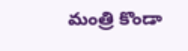మంత్రి కొండా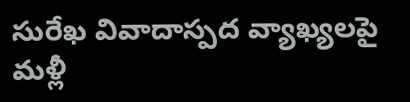సురేఖ వివాదాస్పద వ్యాఖ్యలపై మళ్లీ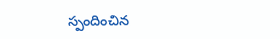స్పందించిన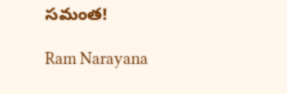సమంత!

Ram Narayana